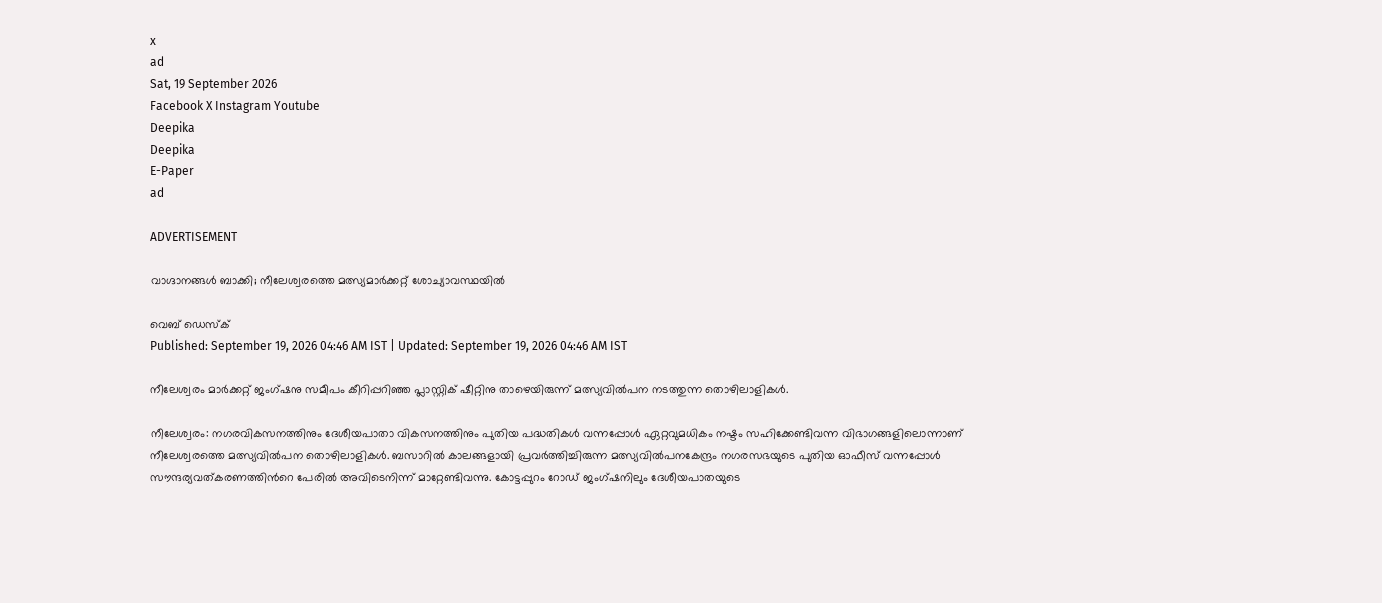x
ad
Sat, 19 September 2026
Facebook X Instagram Youtube
Deepika
Deepika
E-Paper
ad

ADVERTISEMENT

വാഗ്ദാനങ്ങള്‍ ബാക്കി; നീലേശ്വരത്തെ മത്സ്യമാര്‍ക്കറ്റ് ശോച്യാവസ്ഥയിൽ

വെബ് ഡെസ്ക്
Published: September 19, 2026 04:46 AM IST | Updated: September 19, 2026 04:46 AM IST

നീലേശ്വരം മാര്‍ക്കറ്റ് ജംഗ്ഷനു സമീപം കീറിപ്പറിഞ്ഞ പ്ലാസ്റ്റിക് ഷീറ്റിനു താഴെയിരുന്ന് മത്സ്യവില്‍പന നടത്തുന്ന തൊഴിലാളികള്‍.

നീലേശ്വരം: നഗരവികസനത്തിനും ദേശീയപാതാ വികസനത്തിനും പുതിയ പദ്ധതികള്‍ വന്നപ്പോള്‍ ഏറ്റവുമധികം നഷ്ടം സഹിക്കേണ്ടിവന്ന വിഭാഗങ്ങളിലൊന്നാണ് നീലേശ്വരത്തെ മത്സ്യവില്‍പന തൊഴിലാളികള്‍. ബസാറില്‍ കാലങ്ങളായി പ്രവര്‍ത്തിച്ചിരുന്ന മത്സ്യവില്‍പനകേന്ദ്രം നഗരസഭയുടെ പുതിയ ഓഫീസ് വന്നപ്പോള്‍ സൗന്ദര്യവത്കരണത്തിന്‍റെ പേരില്‍ അവിടെനിന്ന് മാറ്റേണ്ടിവന്നു. കോട്ടപ്പുറം റോഡ് ജംഗ്ഷനിലും ദേശീയപാതയുടെ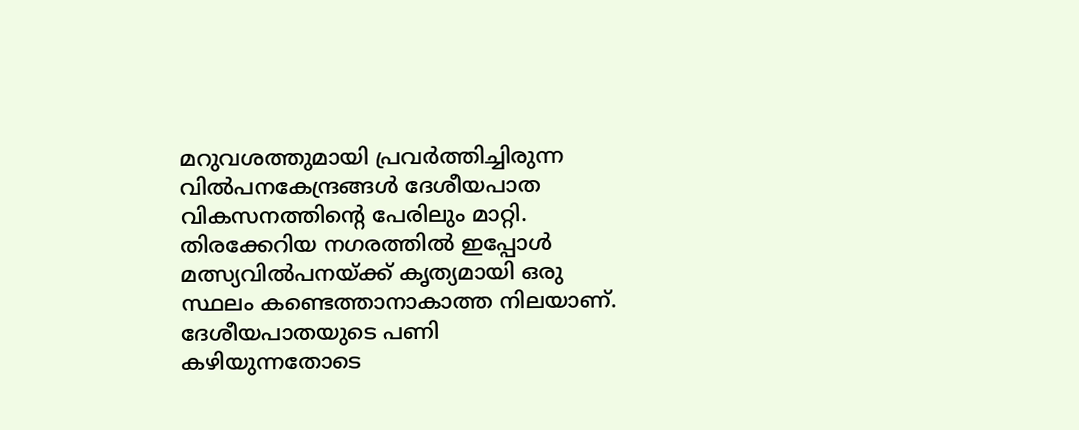മറുവശത്തുമായി പ്രവര്‍ത്തിച്ചിരുന്ന വില്‍പനകേന്ദ്രങ്ങള്‍ ദേശീയപാത വികസനത്തിന്‍റെ പേരിലും മാറ്റി. തിരക്കേറിയ നഗരത്തില്‍ ഇപ്പോള്‍ മത്സ്യവില്‍പനയ്ക്ക് കൃത്യമായി ഒരു സ്ഥലം കണ്ടെത്താനാകാത്ത നിലയാണ്. ദേശീയപാതയുടെ പണി കഴിയുന്നതോടെ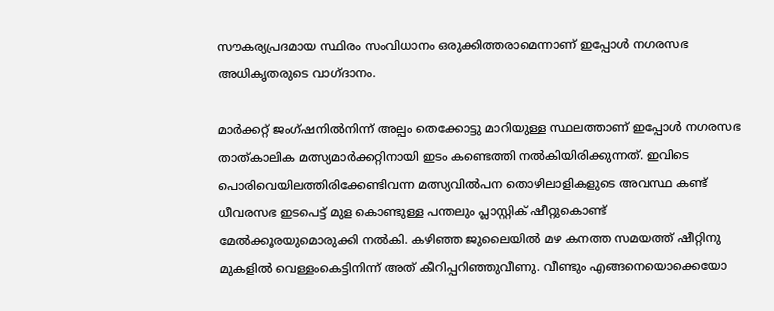സൗകര്യപ്രദമായ സ്ഥിരം സംവിധാനം ഒരുക്കിത്തരാമെന്നാണ് ഇപ്പോള്‍ നഗരസഭ അധികൃതരുടെ വാഗ്ദാനം.

മാര്‍ക്കറ്റ് ജംഗ്ഷനില്‍നിന്ന് അല്പം തെക്കോട്ടു മാറിയുള്ള സ്ഥലത്താണ് ഇപ്പോള്‍ നഗരസഭ താത്കാലിക മത്സ്യമാര്‍ക്കറ്റിനായി ഇടം കണ്ടെത്തി നല്‍കിയിരിക്കുന്നത്. ഇവിടെ പൊരിവെയിലത്തിരിക്കേണ്ടിവന്ന മത്സ്യവില്‍പന തൊഴിലാളികളുടെ അവസ്ഥ കണ്ട് ധീവരസഭ ഇടപെട്ട് മുള കൊണ്ടുള്ള പന്തലും പ്ലാസ്റ്റിക് ഷീറ്റുകൊണ്ട് മേല്‍ക്കൂരയുമൊരുക്കി നല്‍കി. കഴിഞ്ഞ ജുലൈയില്‍ മഴ കനത്ത സമയത്ത് ഷീറ്റിനു മുകളില്‍ വെള്ളംകെട്ടിനിന്ന് അത് കീറിപ്പറിഞ്ഞുവീണു. വീണ്ടും എങ്ങനെയൊക്കെയോ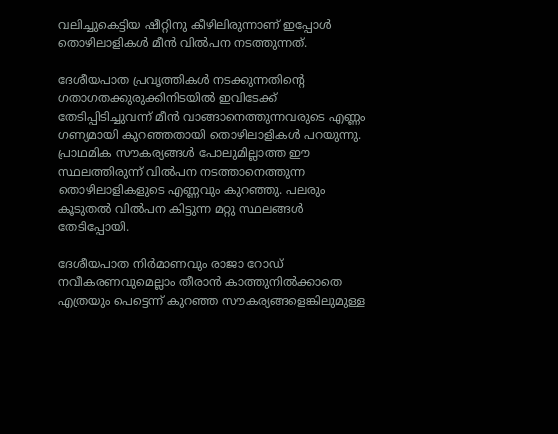വലിച്ചുകെട്ടിയ ഷീറ്റിനു കീഴിലിരുന്നാണ് ഇപ്പോള്‍ തൊഴിലാളികള്‍ മീന്‍ വില്‍പന നടത്തുന്നത്.

ദേശീയപാത പ്രവൃത്തികള്‍ നടക്കുന്നതിന്‍റെ ഗതാഗതക്കുരുക്കിനിടയില്‍ ഇവിടേക്ക് തേടിപ്പിടിച്ചുവന്ന് മീന്‍ വാങ്ങാനെത്തുന്നവരുടെ എണ്ണം ഗണ്യമായി കുറഞ്ഞതായി തൊഴിലാളികള്‍ പറയുന്നു. പ്രാഥമിക സൗകര്യങ്ങള്‍ പോലുമില്ലാത്ത ഈ സ്ഥലത്തിരുന്ന് വില്‍പന നടത്താനെത്തുന്ന തൊഴിലാളികളുടെ എണ്ണവും കുറഞ്ഞു. പലരും കൂടുതല്‍ വില്‍പന കിട്ടുന്ന മറ്റു സ്ഥലങ്ങള്‍ തേടിപ്പോയി.

ദേശീയപാത നിര്‍മാണവും രാജാ റോഡ് നവീകരണവുമെല്ലാം തീരാന്‍ കാത്തുനില്‍ക്കാതെ എത്രയും പെട്ടെന്ന് കുറഞ്ഞ സൗകര്യങ്ങളെങ്കിലുമുള്ള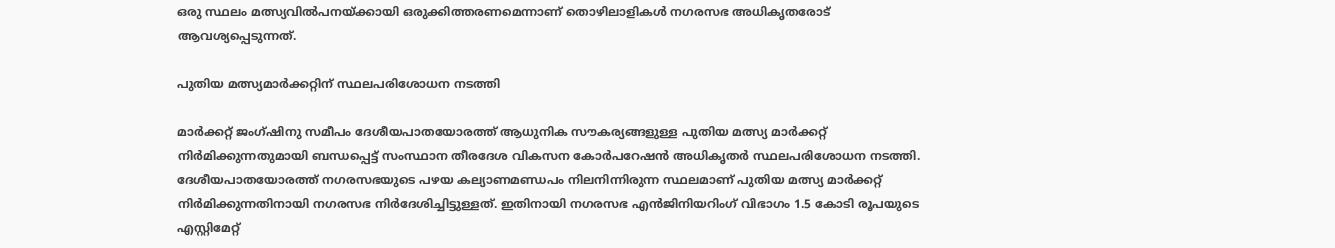ഒരു സ്ഥലം മത്സ്യവില്‍പനയ്ക്കായി ഒരുക്കിത്തരണമെന്നാണ് തൊഴിലാളികള്‍ നഗരസഭ അധികൃതരോട് ആവശ്യപ്പെടുന്നത്.

പുതിയ മത്സ്യമാർക്കറ്റിന് സ്ഥലപരിശോധന നടത്തി ‌

മാർക്കറ്റ് ജംഗ്ഷിനു സമീപം ദേശീയപാതയോരത്ത് ആധുനിക സൗകര്യങ്ങളുള്ള പുതിയ മത്സ്യ മാർക്കറ്റ് നിർമിക്കുന്നതുമായി ബന്ധപ്പെട്ട് സംസ്ഥാന തീരദേശ വികസന കോർപറേഷൻ അധികൃതർ സ്ഥലപരിശോധന നടത്തി. ദേശീയപാതയോരത്ത് നഗരസഭയുടെ പഴയ കല്യാണമണ്ഡപം നിലനിന്നിരുന്ന സ്ഥലമാണ് പുതിയ മത്സ്യ മാർക്കറ്റ് നിർമിക്കുന്നതിനായി നഗരസഭ നിർദേശിച്ചിട്ടുള്ളത്. ഇതിനായി നഗരസഭ എൻജിനിയറിംഗ് വിഭാഗം 1.5 കോടി രൂപയുടെ എസ്റ്റിമേറ്റ്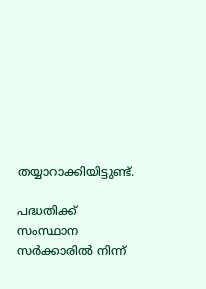തയ്യാറാക്കിയിട്ടുണ്ട്.

പദ്ധതിക്ക് സംസ്ഥാന സർക്കാരിൽ നിന്ന്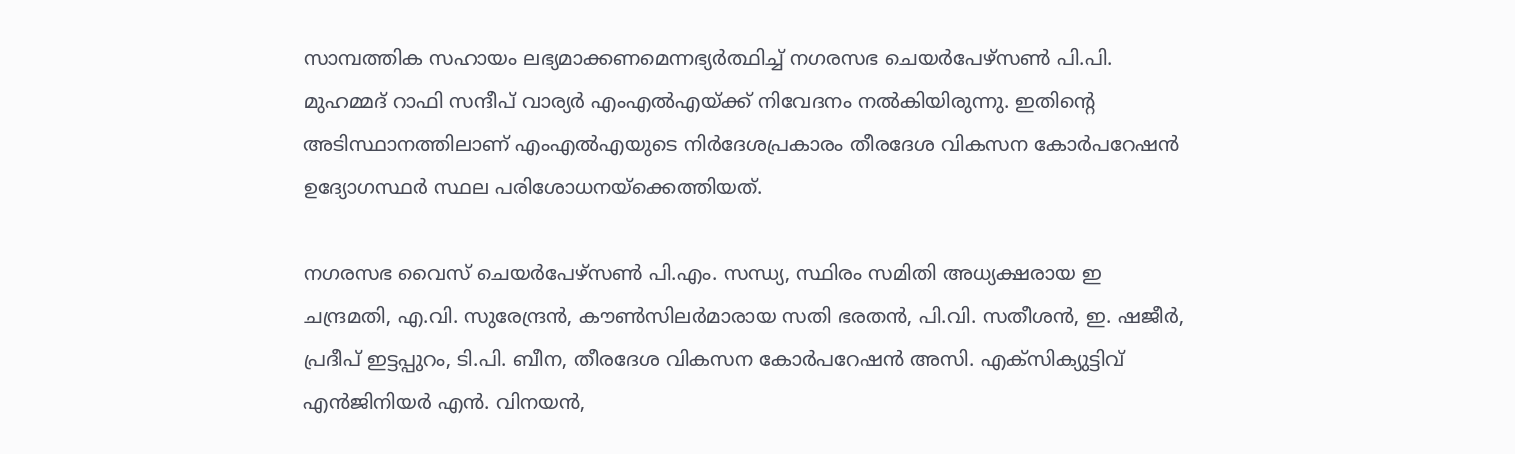സാമ്പത്തിക സഹായം ലഭ്യമാക്കണമെന്നഭ്യർത്ഥിച്ച് നഗരസഭ ചെയർപേഴ്സൺ പി.പി. മുഹമ്മദ് റാഫി സന്ദീപ് വാര്യർ എംഎൽഎയ്ക്ക് നിവേദനം നൽകിയിരുന്നു. ഇതിന്‍റെ അടിസ്ഥാനത്തിലാണ് എംഎൽഎയുടെ നിർദേശപ്രകാരം തീരദേശ വികസന കോർപറേഷൻ ഉദ്യോഗസ്ഥർ സ്ഥല പരിശോധനയ്ക്കെത്തിയത്.

നഗരസഭ വൈസ് ചെയർപേഴ്സൺ പി.എം. സന്ധ്യ, സ്ഥിരം സമിതി അധ്യക്ഷരായ ഇ ചന്ദ്രമതി, എ.വി. സുരേന്ദ്രൻ, കൗൺസിലർമാരായ സതി ഭരതൻ, പി.വി. സതീശൻ, ഇ. ഷജീർ, പ്രദീപ്‌ ഇട്ടപ്പുറം, ടി.പി. ബീന, തീരദേശ വികസന കോർപറേഷൻ അസി. എക്സിക്യുട്ടിവ് എൻജിനിയർ എൻ. വിനയൻ,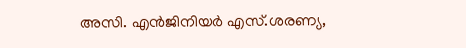അസി. എൻജിനിയർ എസ്.ശരണ്യ,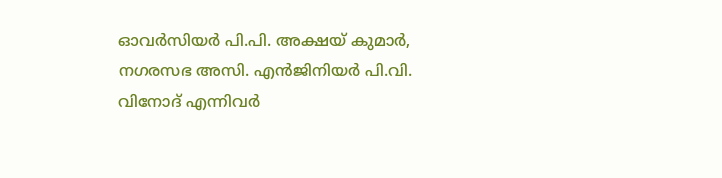ഓവർസിയർ പി.പി. അക്ഷയ് കുമാർ, നഗരസഭ അസി. എൻജിനിയർ പി.വി. വിനോദ് എന്നിവർ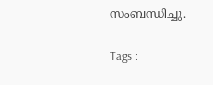സംബന്ധിച്ചു.

Tags :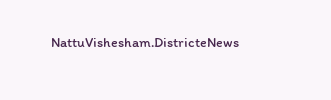NattuVishesham.DistricteNews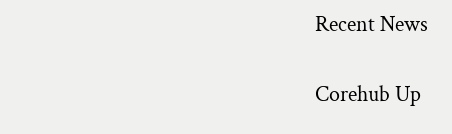Recent News

Corehub Up